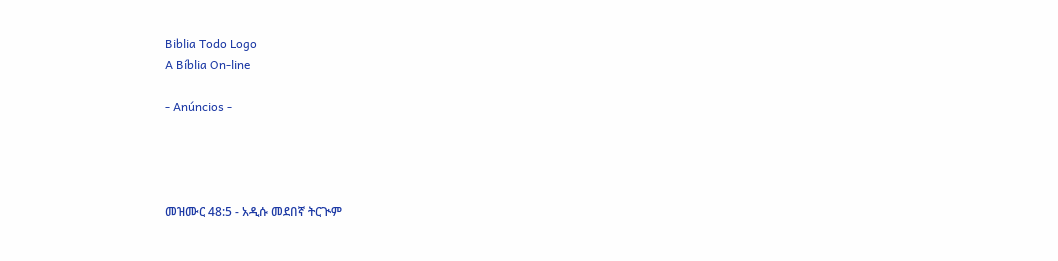Biblia Todo Logo
A Bíblia On-line

- Anúncios -




መዝሙር 48:5 - አዲሱ መደበኛ ትርጒም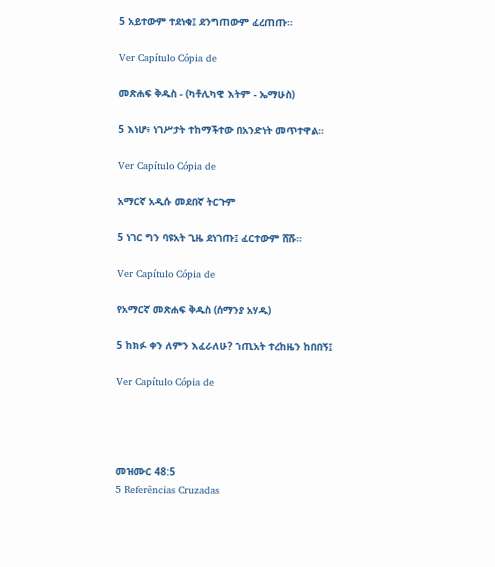5 አይተውም ተደነቁ፤ ደንግጠውም ፈረጠጡ።

Ver Capítulo Cópia de

መጽሐፍ ቅዱስ - (ካቶሊካዊ እትም - ኤማሁስ)

5 እነሆ፥ ነገሥታት ተከማችተው በአንድነት መጥተዋል።

Ver Capítulo Cópia de

አማርኛ አዲሱ መደበኛ ትርጉም

5 ነገር ግን ባዩአት ጊዜ ደነገጡ፤ ፈርተውም ሸሹ።

Ver Capítulo Cópia de

የአማርኛ መጽሐፍ ቅዱስ (ሰማንያ አሃዱ)

5 ከክፉ ቀን ለምን እፈራለሁ? ኀጢአት ተረከዜን ከበበኝ፤

Ver Capítulo Cópia de




መዝሙር 48:5
5 Referências Cruzadas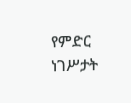የምድር ነገሥታት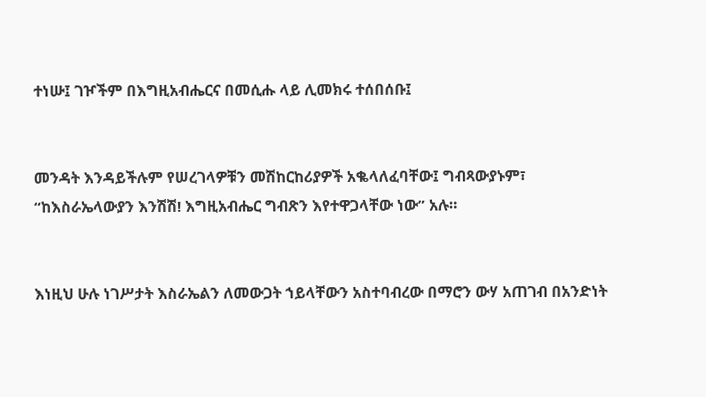ተነሡ፤ ገዦችም በእግዚአብሔርና በመሲሑ ላይ ሊመክሩ ተሰበሰቡ፤


መንዳት እንዳይችሉም የሠረገላዎቹን መሽከርከሪያዎች አቈላለፈባቸው፤ ግብጻውያኑም፣ “ከእስራኤላውያን እንሽሽ! እግዚአብሔር ግብጽን እየተዋጋላቸው ነው” አሉ።


እነዚህ ሁሉ ነገሥታት እስራኤልን ለመውጋት ኀይላቸውን አስተባብረው በማሮን ውሃ አጠገብ በአንድነት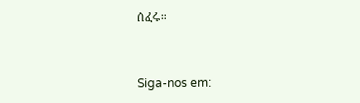ሰፈሩ።


Siga-nos em: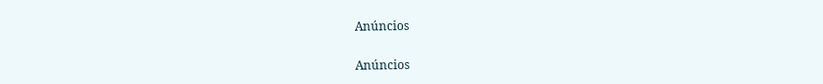Anúncios


Anúncios